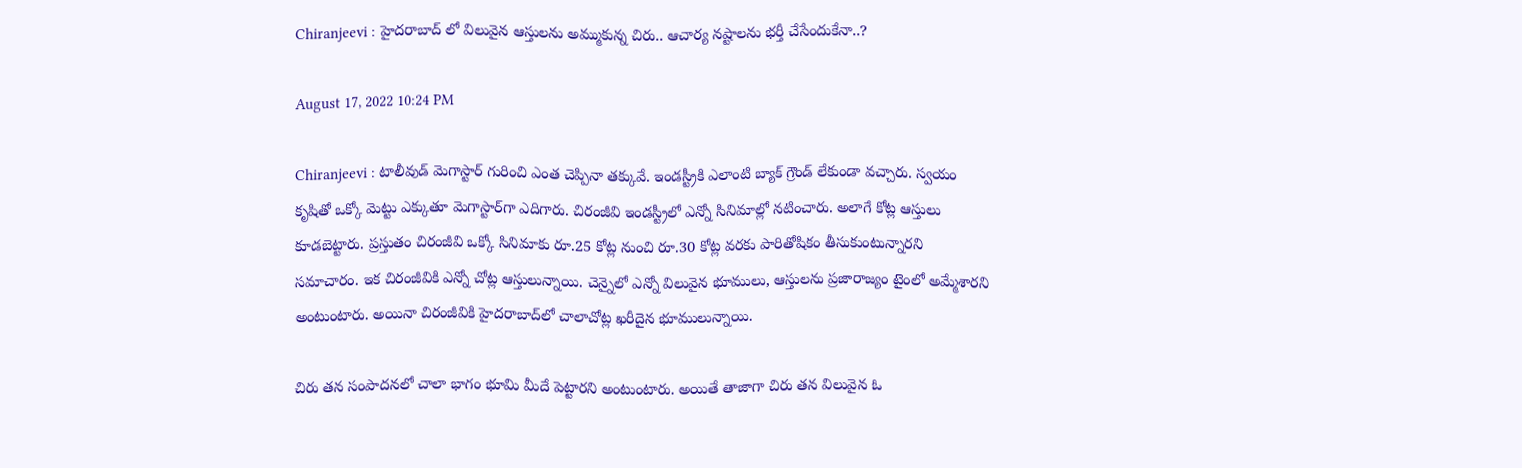Chiranjeevi : హైదరాబాద్ లో విలువైన ఆస్తులను అమ్ముకున్న చిరు.. ఆచార్య న‌ష్టాల‌ను భ‌ర్తీ చేసేందుకేనా..?

August 17, 2022 10:24 PM

Chiranjeevi : టాలీవుడ్ మెగాస్టార్ గురించి ఎంత చెప్పినా తక్కువే. ఇండస్ట్రీకి ఎలాంటి బ్యాక్ గ్రౌండ్ లేకుండా వచ్చారు. స్వయం కృషితో ఒక్కో మెట్టు ఎక్కుతూ మెగాస్టార్‌గా ఎదిగారు. చిరంజీవి ఇండస్ట్రీలో ఎన్నో సినిమాల్లో నటించారు. అలాగే కోట్ల ఆస్తులు కూడ‌బెట్టారు. ప్రస్తుతం చిరంజీవి ఒక్కో సినిమాకు రూ.25 కోట్ల నుంచి రూ.30 కోట్ల వరకు పారితోషికం తీసుకుంటున్నారని సమాచారం. ఇక చిరంజీవికి ఎన్నో చోట్ల ఆస్తులున్నాయి. చెన్నైలో ఎన్నో విలువైన భూములు, ఆస్తులను ప్రజారాజ్యం టైంలో అమ్మేశారని అంటుంటారు. అయినా చిరంజీవికి హైద‌రాబాద్‌లో చాలాచోట్ల ఖరీదైన భూములున్నాయి.

చిరు తన సంపాదనలో చాలా భాగం భూమి మీదే పెట్టారని అంటుంటారు. అయితే తాజాగా చిరు తన విలువైన ఓ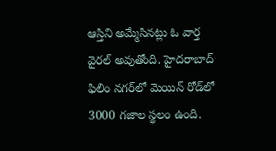ఆస్తిని అమ్మేసినట్లు ఓ వార్త వైరల్ అవుతోంది. హైదరాబాద్ ఫిలిం నగర్‌లో మెయిన్ రోడ్‌లో 3000 గజాల స్థలం ఉంది.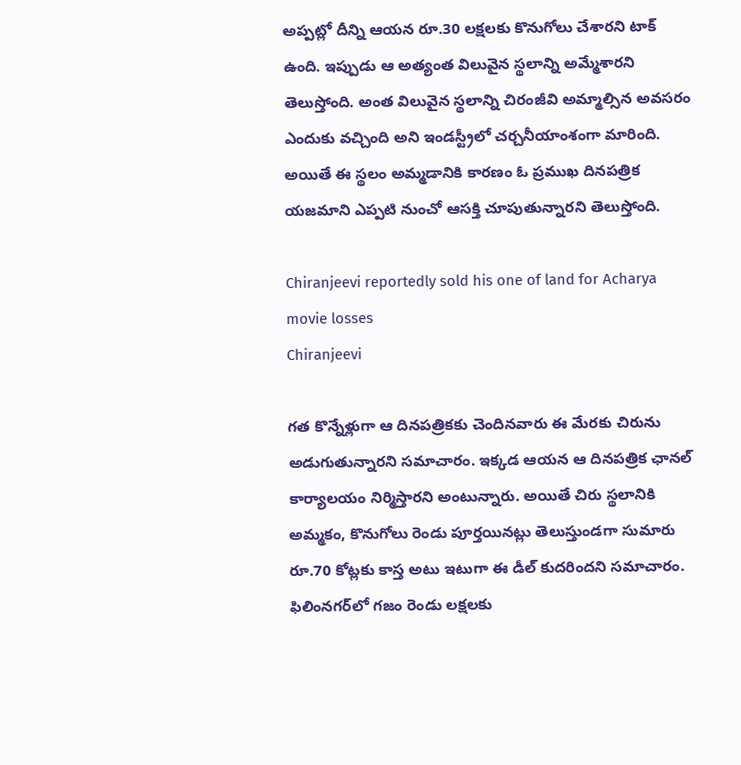అప్పట్లో దీన్ని ఆయన రూ.30 లక్షలకు కొనుగోలు చేశారని టాక్ ఉంది. ఇప్పుడు ఆ అత్యంత విలువైన స్థలాన్ని అమ్మేశారని తెలుస్తోంది. అంత విలువైన స్థ‌లాన్ని చిరంజీవి అమ్మాల్సిన అవ‌స‌రం ఎందుకు వ‌చ్చింది అని ఇండ‌స్ట్రీలో చ‌ర్చ‌నీయాంశంగా మారింది. అయితే ఈ స్థ‌లం అమ్మ‌డానికి కార‌ణం ఓ ప్రముఖ దినపత్రిక యజమాని ఎప్పటి నుంచో ఆస‌క్తి చూపుతున్నారని తెలుస్తోంది.

Chiranjeevi reportedly sold his one of land for Acharya movie losses
Chiranjeevi

గత కొన్నేళ్లుగా ఆ దినపత్రికకు చెందినవారు ఈ మేరకు చిరును అడుగుతున్నారని సమాచారం. ఇక్కడ ఆయన ఆ దినపత్రిక ఛాన‌ల్ కార్యాలయం నిర్మిస్తారని అంటున్నారు. అయితే చిరు స్థలానికి అమ్మ‌కం, కొనుగోలు రెండు పూర్త‌యినట్లు తెలుస్తుండ‌గా సుమారు రూ.70 కోట్లకు కాస్త అటు ఇటుగా ఈ డీల్ కుదరిందని సమాచారం. ఫిలింనగర్‌లో గజం రెండు లక్షలకు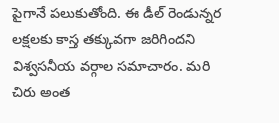పైగానే పలుకుతోంది. ఈ డీల్ రెండున్నర లక్షలకు కాస్త తక్కువగా జరిగిందని విశ్వ‌స‌నీయ వ‌ర్గాల స‌మాచారం. మరి చిరు అంత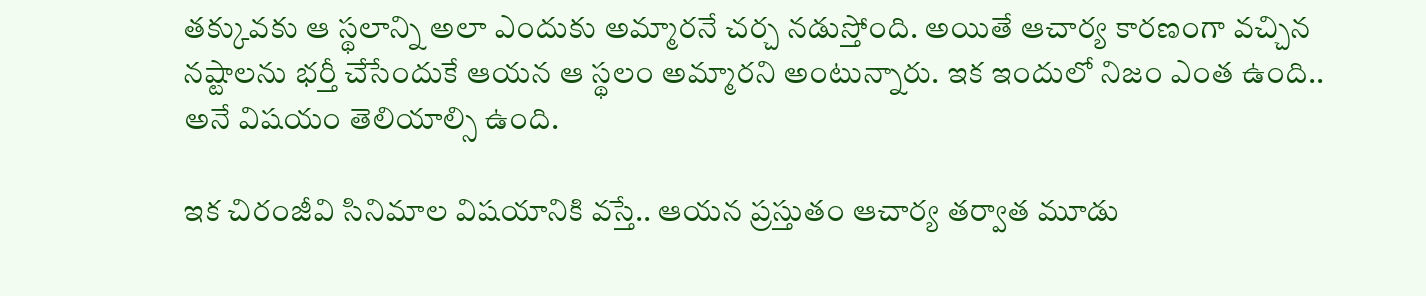తక్కువకు ఆ స్థలాన్ని అలా ఎందుకు అమ్మారనే చర్చ నడుస్తోంది. అయితే ఆచార్య కార‌ణంగా వ‌చ్చిన న‌ష్టాల‌ను భ‌ర్తీ చేసేందుకే ఆయ‌న ఆ స్థ‌లం అమ్మార‌ని అంటున్నారు. ఇక ఇందులో నిజం ఎంత ఉంది.. అనే విష‌యం తెలియాల్సి ఉంది.

ఇక చిరంజీవి సినిమాల విషయానికి వస్తే.. ఆయన ప్రస్తుతం ఆచార్య తర్వాత మూడు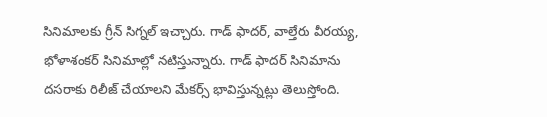సినిమాలకు గ్రీన్ సిగ్నల్ ఇచ్చారు. గాడ్ ఫాదర్, వాల్తేరు వీరయ్య, భోళాశంకర్ సినిమాల్లో నటిస్తున్నారు. గాడ్ ఫాదర్ సినిమాను దసరాకు రిలీజ్ చేయాలని మేకర్స్ భావిస్తున్నట్లు తెలుస్తోంది.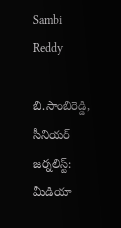Sambi Reddy

బి.సాంబిరెడ్డి, సీనియర్ జర్నలిస్ట్: మీడియా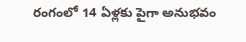రంగంలో 14 ఏళ్లకు పైగా అనుభవం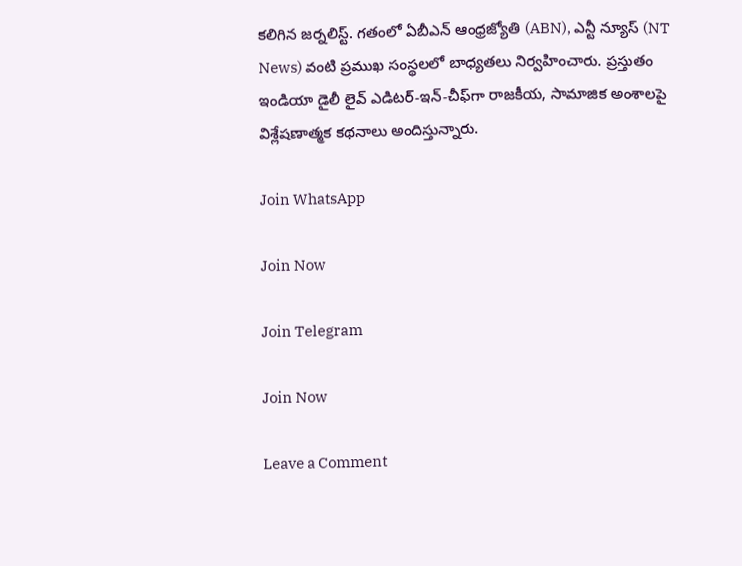కలిగిన జర్నలిస్ట్. గతంలో ఏబీఎన్ ఆంధ్ర‌జ్యోతి (ABN), ఎన్టీ న్యూస్ (NT News) వంటి ప్రముఖ సంస్థలలో బాధ్యతలు నిర్వహించారు. ప్రస్తుతం ఇండియా డైలీ లైవ్ ఎడిటర్-ఇన్-చీఫ్‌గా రాజకీయ, సామాజిక అంశాలపై విశ్లేషణాత్మక కథనాలు అందిస్తున్నారు.

Join WhatsApp

Join Now

Join Telegram

Join Now

Leave a Comment